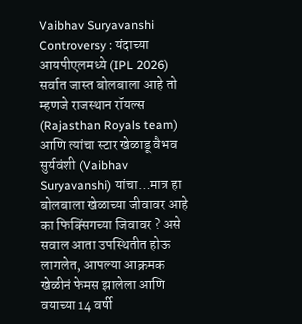Vaibhav Suryavanshi Controversy : यंदाच्या आयपीएलमध्ये (IPL 2026) सर्वात जास्त बोलबाला आहे तो म्हणजे राजस्थान रॉयल्स (Rajasthan Royals team) आणि त्यांचा स्टार खेळाडू वैभव सुर्यवंशी (Vaibhav Suryavanshi) यांचा…मात्र हा बोलबाला खेळाच्या जीवावर आहे का फिक्सिंगच्या जिवावर ? असे सवाल आता उपस्थितीत होऊ लागलेत, आपल्या आक्रमक खेळीनं फेमस झालेला आणि वयाच्या 14 वर्षी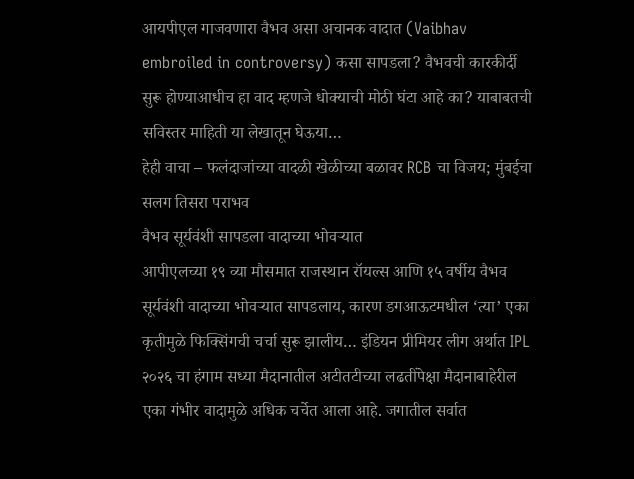आयपीएल गाजवणारा वैभव असा अचानक वादात (Vaibhav embroiled in controversy) कसा सापडला? वैभवची कारकीर्दी सुरू होण्याआधीच हा वाद म्हणजे धोक्याची मोठी घंटा आहे का? याबाबतची सविस्तर माहिती या लेखातून घेऊया…
हेही वाचा – फलंदाजांच्या वादळी खेळीच्या बळावर RCB चा विजय; मुंबईचा सलग तिसरा पराभव
वैभव सूर्यवंशी सापडला वादाच्या भोवऱ्यात
आपीएलच्या १९ व्या मौसमात राजस्थान रॉयल्स आणि १५ वर्षीय वैभव सूर्यवंशी वादाच्या भोवऱ्यात सापडलाय, कारण डगआऊटमधील ‘त्या’ एका कृतीमुळे फिक्सिंगची चर्चा सुरू झालीय… इंडियन प्रीमियर लीग अर्थात IPL २०२६ चा हंगाम सध्या मैदानातील अटीतटीच्या लढतींपेक्षा मैदानाबाहेरील एका गंभीर वादामुळे अधिक चर्चेत आला आहे. जगातील सर्वात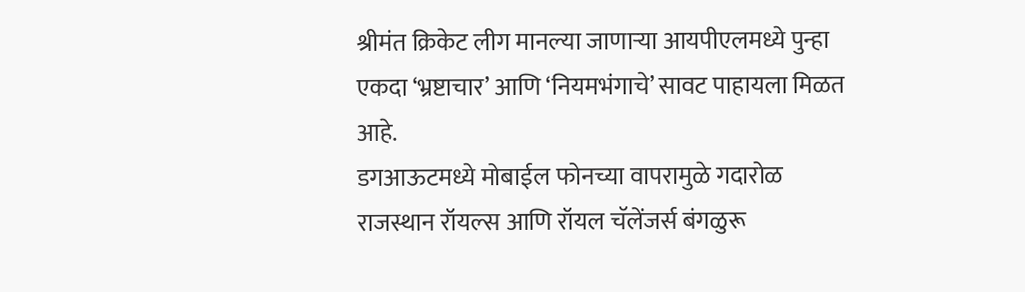श्रीमंत क्रिकेट लीग मानल्या जाणाऱ्या आयपीएलमध्ये पुन्हा एकदा ‘भ्रष्टाचार’ आणि ‘नियमभंगाचे’ सावट पाहायला मिळत आहे.
डगआऊटमध्ये मोबाईल फोनच्या वापरामुळे गदारोळ
राजस्थान रॉयल्स आणि रॉयल चॅलेंजर्स बंगळुरू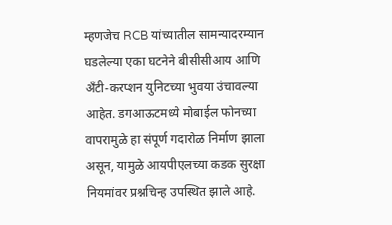म्हणजेच RCB यांच्यातील सामन्यादरम्यान घडलेल्या एका घटनेने बीसीसीआय आणि अँटी-करप्शन युनिटच्या भुवया उंचावल्या आहेत. डगआऊटमध्ये मोबाईल फोनच्या वापरामुळे हा संपूर्ण गदारोळ निर्माण झाला असून, यामुळे आयपीएलच्या कडक सुरक्षा नियमांवर प्रश्नचिन्ह उपस्थित झाले आहे.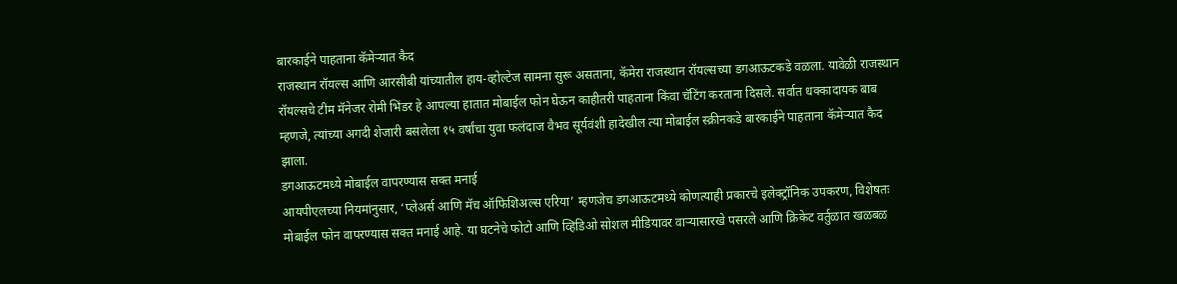बारकाईने पाहताना कॅमेऱ्यात कैद
राजस्थान रॉयल्स आणि आरसीबी यांच्यातील हाय-व्होल्टेज सामना सुरू असताना, कॅमेरा राजस्थान रॉयल्सच्या डगआऊटकडे वळला. यावेळी राजस्थान रॉयल्सचे टीम मॅनेजर रोमी भिंडर हे आपल्या हातात मोबाईल फोन घेऊन काहीतरी पाहताना किंवा चॅटिंग करताना दिसले. सर्वात धक्कादायक बाब म्हणजे, त्यांच्या अगदी शेजारी बसलेला १५ वर्षांचा युवा फलंदाज वैभव सूर्यवंशी हादेखील त्या मोबाईल स्क्रीनकडे बारकाईने पाहताना कॅमेऱ्यात कैद झाला.
डगआऊटमध्ये मोबाईल वापरण्यास सक्त मनाई
आयपीएलच्या नियमांनुसार, ‘प्लेअर्स आणि मॅच ऑफिशिअल्स एरिया’ म्हणजेच डगआऊटमध्ये कोणत्याही प्रकारचे इलेक्ट्रॉनिक उपकरण, विशेषतः मोबाईल फोन वापरण्यास सक्त मनाई आहे. या घटनेचे फोटो आणि व्हिडिओ सोशल मीडियावर वाऱ्यासारखे पसरले आणि क्रिकेट वर्तुळात खळबळ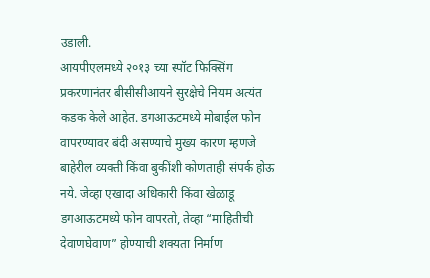उडाली.
आयपीएलमध्ये २०१३ च्या स्पॉट फिक्सिंग प्रकरणानंतर बीसीसीआयने सुरक्षेचे नियम अत्यंत कडक केले आहेत. डगआऊटमध्ये मोबाईल फोन वापरण्यावर बंदी असण्याचे मुख्य कारण म्हणजे बाहेरील व्यक्ती किंवा बुकींशी कोणताही संपर्क होऊ नये. जेव्हा एखादा अधिकारी किंवा खेळाडू डगआऊटमध्ये फोन वापरतो, तेव्हा “माहितीची देवाणघेवाण” होण्याची शक्यता निर्माण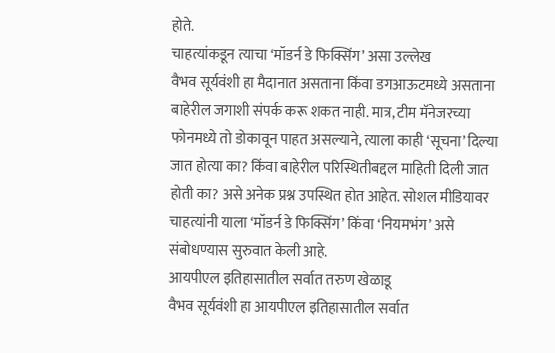होते.
चाहत्यांकडून त्याचा ‘मॉडर्न डे फिक्सिंग’ असा उल्लेख
वैभव सूर्यवंशी हा मैदानात असताना किंवा डगआऊटमध्ये असताना बाहेरील जगाशी संपर्क करू शकत नाही. मात्र, टीम मॅनेजरच्या फोनमध्ये तो डोकावून पाहत असल्याने, त्याला काही ‘सूचना’ दिल्या जात होत्या का? किंवा बाहेरील परिस्थितीबद्दल माहिती दिली जात होती का? असे अनेक प्रश्न उपस्थित होत आहेत. सोशल मीडियावर चाहत्यांनी याला ‘मॉडर्न डे फिक्सिंग’ किंवा ‘नियमभंग’ असे संबोधण्यास सुरुवात केली आहे.
आयपीएल इतिहासातील सर्वात तरुण खेळाडू
वैभव सूर्यवंशी हा आयपीएल इतिहासातील सर्वात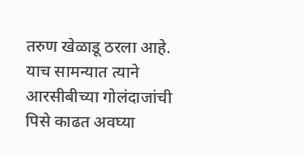तरुण खेळाडू ठरला आहे. याच सामन्यात त्याने आरसीबीच्या गोलंदाजांची पिसे काढत अवघ्या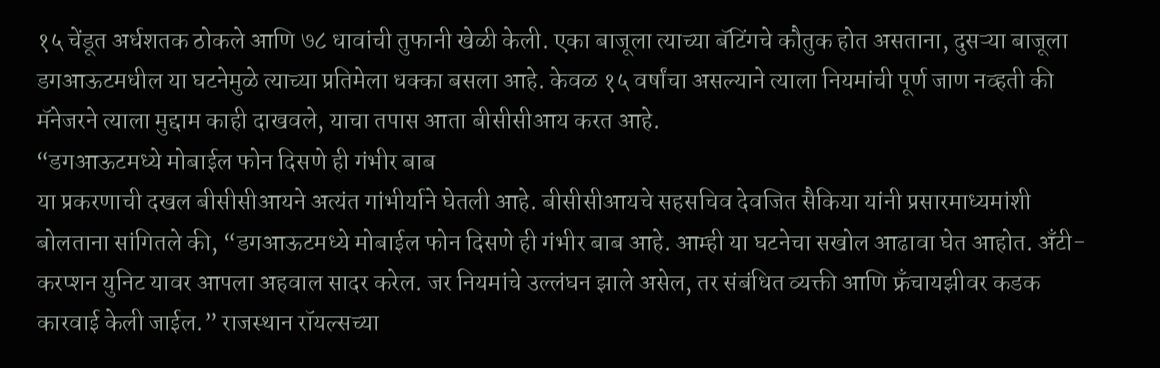१५ चेंडूत अर्धशतक ठोकले आणि ७८ धावांची तुफानी खेळी केली. एका बाजूला त्याच्या बॅटिंगचे कौतुक होत असताना, दुसऱ्या बाजूला डगआऊटमधील या घटनेमुळे त्याच्या प्रतिमेला धक्का बसला आहे. केवळ १५ वर्षांचा असल्याने त्याला नियमांची पूर्ण जाण नव्हती की मॅनेजरने त्याला मुद्दाम काही दाखवले, याचा तपास आता बीसीसीआय करत आहे.
“डगआऊटमध्ये मोबाईल फोन दिसणे ही गंभीर बाब
या प्रकरणाची दखल बीसीसीआयने अत्यंत गांभीर्याने घेतली आहे. बीसीसीआयचे सहसचिव देवजित सैकिया यांनी प्रसारमाध्यमांशी बोलताना सांगितले की, “डगआऊटमध्ये मोबाईल फोन दिसणे ही गंभीर बाब आहे. आम्ही या घटनेचा सखोल आढावा घेत आहोत. अँटी-करप्शन युनिट यावर आपला अहवाल सादर करेल. जर नियमांचे उल्लंघन झाले असेल, तर संबंधित व्यक्ती आणि फ्रँचायझीवर कडक कारवाई केली जाईल.” राजस्थान रॉयल्सच्या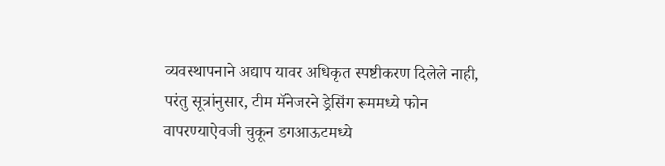व्यवस्थापनाने अद्याप यावर अधिकृत स्पष्टीकरण दिलेले नाही, परंतु सूत्रांनुसार, टीम मॅनेजरने ड्रेसिंग रूममध्ये फोन वापरण्याऐवजी चुकून डगआऊटमध्ये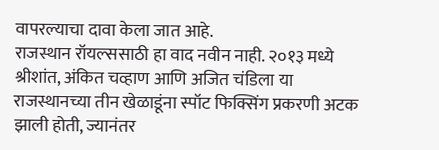वापरल्याचा दावा केला जात आहे.
राजस्थान रॉयल्ससाठी हा वाद नवीन नाही. २०१३ मध्ये श्रीशांत, अंकित चव्हाण आणि अजित चंडिला या राजस्थानच्या तीन खेळाडूंना स्पॉट फिक्सिंग प्रकरणी अटक झाली होती, ज्यानंतर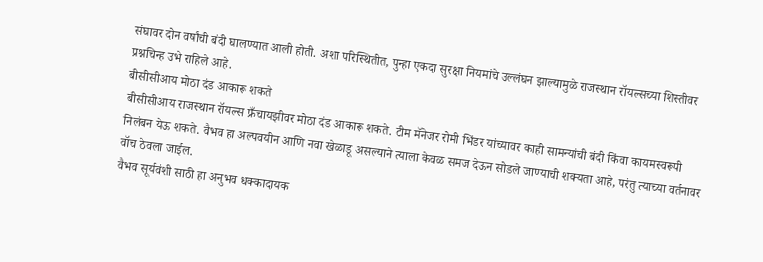संघावर दोन वर्षांची बंदी घालण्यात आली होती. अशा परिस्थितीत, पुन्हा एकदा सुरक्षा नियमांचे उल्लंघन झाल्यामुळे राजस्थान रॉयल्सच्या शिस्तीवर प्रश्नचिन्ह उभे राहिले आहे.
बीसीसीआय मोठा दंड आकारू शकते
बीसीसीआय राजस्थान रॉयल्स फ्रँचायझीवर मोठा दंड आकारू शकते. टीम मॅनेजर रोमी भिंडर यांच्यावर काही सामन्यांची बंदी किंवा कायमस्वरूपी निलंबन येऊ शकते. वैभव हा अल्पवयीन आणि नवा खेळाडू असल्याने त्याला केवळ समज देऊन सोडले जाण्याची शक्यता आहे, परंतु त्याच्या वर्तनावर वॉच ठेवला जाईल.
वैभव सूर्यवंशी साठी हा अनुभव धक्कादायक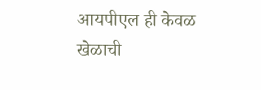आयपीएल ही केवळ खेळाची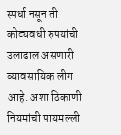स्पर्धा नसून ती कोट्यवधी रुपयांची उलाढाल असणारी व्यावसायिक लीग आहे. अशा ठिकाणी नियमांची पायमल्ली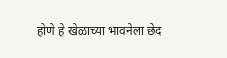होणे हे खेळाच्या भावनेला छेद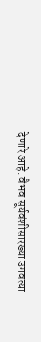देणारे आहे. वैभव सूर्यवंशीसारख्या उगवत्या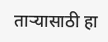ताऱ्यासाठी हा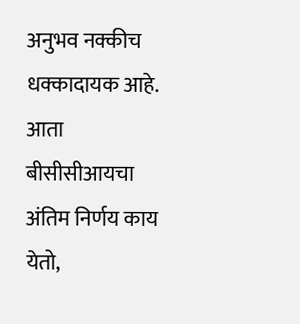अनुभव नक्कीच धक्कादायक आहे. आता बीसीसीआयचा अंतिम निर्णय काय येतो,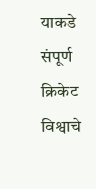याकडे संपूर्ण क्रिकेट विश्वाचे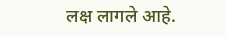लक्ष लागले आहे.